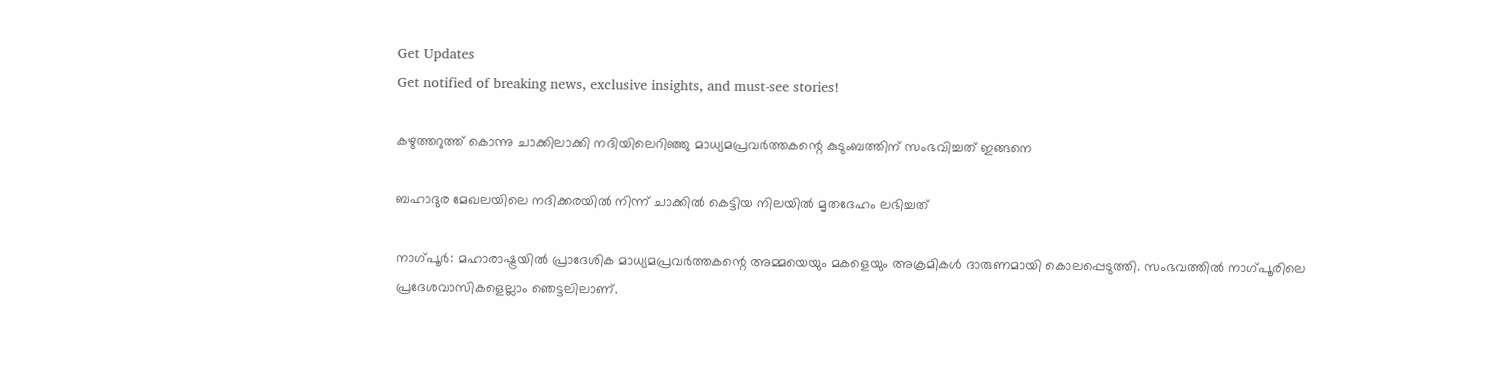Get Updates
Get notified of breaking news, exclusive insights, and must-see stories!

കഴുത്തറുത്ത് കൊന്നു ചാക്കിലാക്കി നദിയിലെറിഞ്ഞു മാധ്യമപ്രവര്‍ത്തകന്റെ കുടുംബത്തിന് സംഭവിച്ചത് ഇങ്ങനെ

ബഹാദുര മേഖലയിലെ നദിക്കരയില്‍ നിന്ന് ചാക്കില്‍ കെട്ടിയ നിലയില്‍ മൃതദേഹം ലഭിച്ചത്

നാഗ്പൂര്‍: മഹാരാഷ്ട്രയില്‍ പ്രാദേശിക മാധ്യമപ്രവര്‍ത്തകന്റെ അമ്മയെയും മകളെയും അക്രമികള്‍ ദാരുണമായി കൊലപ്പെടുത്തി. സംഭവത്തില്‍ നാഗ്പൂരിലെ പ്രദേശവാസികളെല്ലാം ഞെട്ടലിലാണ്.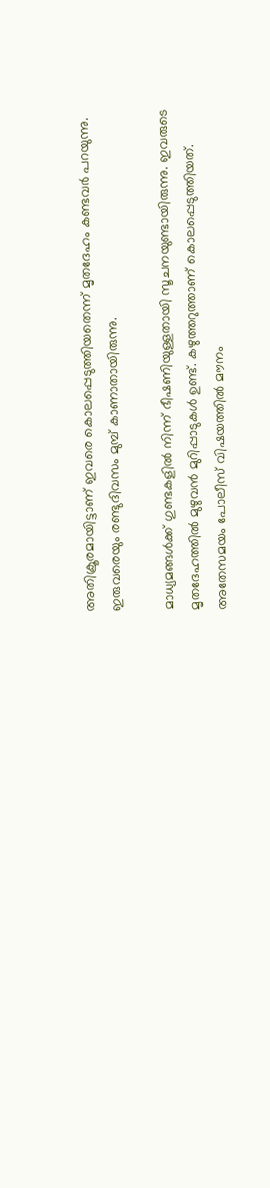അതിക്രൂരമായിട്ടാണ് ഇവരെ കൊലപ്പെടുത്തിയതെന്ന് മൃതദേഹം കണ്ടവര്‍ പറയുന്നു. ഇരുവരെയും രണ്ടുദിവസം മുമ്പ് കാണാതായിരുന്നു.

മാധ്യമങ്ങള്‍ക്ക് ഗുണ്ടകളില്‍ നിന്ന് ഭീഷണിയുള്ളതായി സൂചനയുണ്ടായിരുന്നു. ഇവരുടെ മൃതദേഹത്തില്‍ മുഴുവന്‍ മുറിപ്പാടുകള്‍ ഉണ്ട്. കഴുത്തറുത്താണ് കൊലപ്പെടുത്തിയത്. അതേസമയം പോലീസ് വിഷയത്തില്‍ മൗനം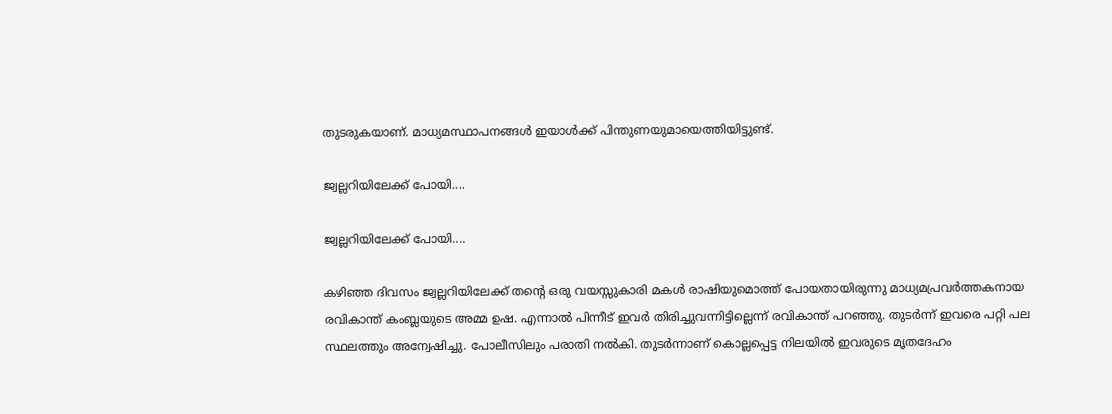തുടരുകയാണ്. മാധ്യമസ്ഥാപനങ്ങള്‍ ഇയാള്‍ക്ക് പിന്തുണയുമായെത്തിയിട്ടുണ്ട്.

ജ്വല്ലറിയിലേക്ക് പോയി....

ജ്വല്ലറിയിലേക്ക് പോയി....

കഴിഞ്ഞ ദിവസം ജ്വല്ലറിയിലേക്ക് തന്റെ ഒരു വയസ്സുകാരി മകള്‍ രാഷിയുമൊത്ത് പോയതായിരുന്നു മാധ്യമപ്രവര്‍ത്തകനായ രവികാന്ത് കംബ്ലയുടെ അമ്മ ഉഷ. എന്നാല്‍ പിന്നീട് ഇവര്‍ തിരിച്ചുവന്നിട്ടില്ലെന്ന് രവികാന്ത് പറഞ്ഞു. തുടര്‍ന്ന് ഇവരെ പറ്റി പല സ്ഥലത്തും അന്വേഷിച്ചു. പോലീസിലും പരാതി നല്‍കി. തുടര്‍ന്നാണ് കൊല്ലപ്പെട്ട നിലയില്‍ ഇവരുടെ മൃതദേഹം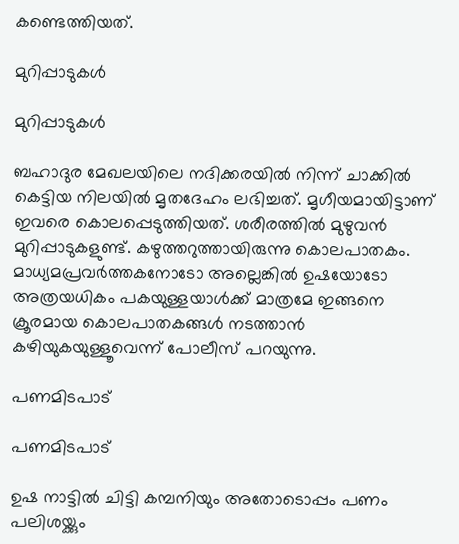കണ്ടെത്തിയത്.

മുറിപ്പാടുകള്‍

മുറിപ്പാടുകള്‍

ബഹാദുര മേഖലയിലെ നദിക്കരയില്‍ നിന്ന് ചാക്കില്‍ കെട്ടിയ നിലയില്‍ മൃതദേഹം ലഭിച്ചത്. മൃഗീയമായിട്ടാണ് ഇവരെ കൊലപ്പെടുത്തിയത്. ശരീരത്തില്‍ മുഴുവന്‍ മുറിപ്പാടുകളുണ്ട്. കഴുത്തറുത്തായിരുന്നു കൊലപാതകം. മാധ്യമപ്രവര്‍ത്തകനോടോ അല്ലെങ്കില്‍ ഉഷയോടോ അത്രയധികം പകയുള്ളയാള്‍ക്ക് മാത്രമേ ഇങ്ങനെ ക്രൂരമായ കൊലപാതകങ്ങള്‍ നടത്താന്‍ കഴിയുകയുള്ളൂവെന്ന് പോലീസ് പറയുന്നു.

പണമിടപാട്

പണമിടപാട്

ഉഷ നാട്ടില്‍ ചിട്ടി കമ്പനിയും അതോടൊപ്പം പണം പലിശയ്ക്കും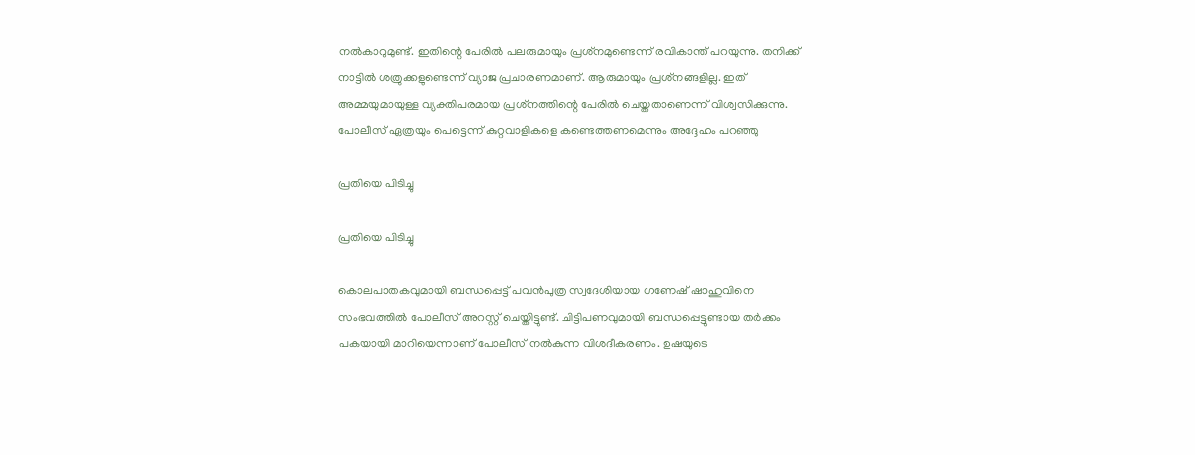നല്‍കാറുമുണ്ട്. ഇതിന്റെ പേരില്‍ പലരുമായും പ്രശ്‌നമുണ്ടെന്ന് രവികാന്ത് പറയുന്നു. തനിക്ക് നാട്ടില്‍ ശത്രുക്കളുണ്ടെന്ന് വ്യാജ പ്രചാരണമാണ്. ആരുമായും പ്രശ്‌നങ്ങളില്ല. ഇത് അമ്മയുമായുള്ള വ്യക്തിപരമായ പ്രശ്‌നത്തിന്റെ പേരില്‍ ചെയ്തതാണെന്ന് വിശ്വസിക്കുന്നു. പോലീസ് ഏത്രയും പെട്ടെന്ന് കുറ്റവാളികളെ കണ്ടെത്തണമെന്നും അദ്ദേഹം പറഞ്ഞു

പ്രതിയെ പിടിച്ചു

പ്രതിയെ പിടിച്ചു

കൊലപാതകവുമായി ബന്ധപ്പെട്ട് പവന്‍പുത്ര സ്വദേശിയായ ഗണേഷ് ഷാഹുവിനെ സംഭവത്തില്‍ പോലീസ് അറസ്റ്റ് ചെയ്തിട്ടുണ്ട്. ചിട്ടിപണവുമായി ബന്ധപ്പെട്ടുണ്ടായ തര്‍ക്കം പകയായി മാറിയെന്നാണ് പോലീസ് നല്‍കുന്ന വിശദീകരണം. ഉഷയുടെ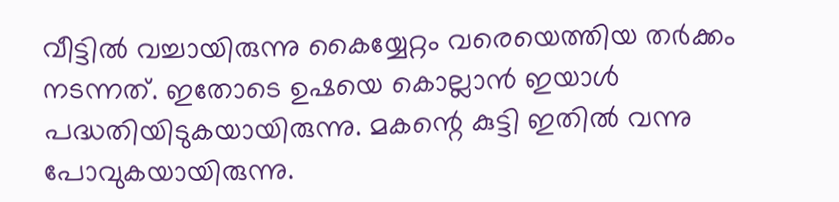വീട്ടില്‍ വച്ചായിരുന്നു കൈയ്യേറ്റം വരെയെത്തിയ തര്‍ക്കം നടന്നത്. ഇതോടെ ഉഷയെ കൊല്ലാന്‍ ഇയാള്‍ പദ്ധതിയിടുകയായിരുന്നു. മകന്റെ കുട്ടി ഇതില്‍ വന്നു പോവുകയായിരുന്നു.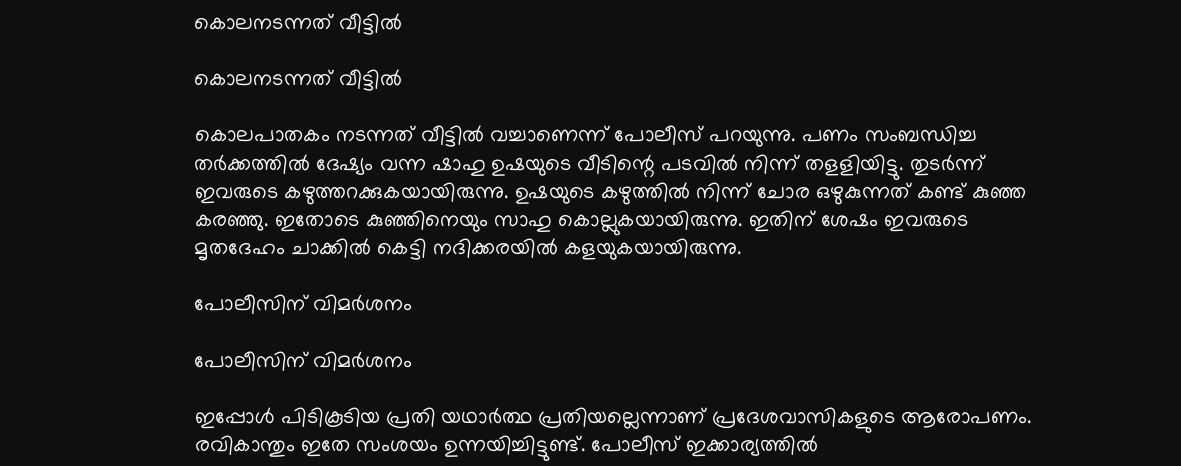കൊലനടന്നത് വീട്ടില്‍

കൊലനടന്നത് വീട്ടില്‍

കൊലപാതകം നടന്നത് വീട്ടില്‍ വച്ചാണെന്ന് പോലീസ് പറയുന്നു. പണം സംബന്ധിച്ച തര്‍ക്കത്തില്‍ ദേഷ്യം വന്ന ഷാഹു ഉഷയുടെ വീടിന്റെ പടവില്‍ നിന്ന് തളളിയിട്ടു. തുടര്‍ന്ന് ഇവരുടെ കഴുത്തറക്കുകയായിരുന്നു. ഉഷയുടെ കഴുത്തില്‍ നിന്ന് ചോര ഒഴുകുന്നത് കണ്ട് കുഞ്ഞ കരഞ്ഞു. ഇതോടെ കുഞ്ഞിനെയും സാഹു കൊല്ലുകയായിരുന്നു. ഇതിന് ശേഷം ഇവരുടെ മൃതദേഹം ചാക്കില്‍ കെട്ടി നദിക്കരയില്‍ കളയുകയായിരുന്നു.

പോലീസിന് വിമര്‍ശനം

പോലീസിന് വിമര്‍ശനം

ഇപ്പോള്‍ പിടികൂടിയ പ്രതി യഥാര്‍ത്ഥ പ്രതിയല്ലെന്നാണ് പ്രദേശവാസികളുടെ ആരോപണം. രവികാന്തും ഇതേ സംശയം ഉന്നയിച്ചിട്ടുണ്ട്. പോലീസ് ഇക്കാര്യത്തില്‍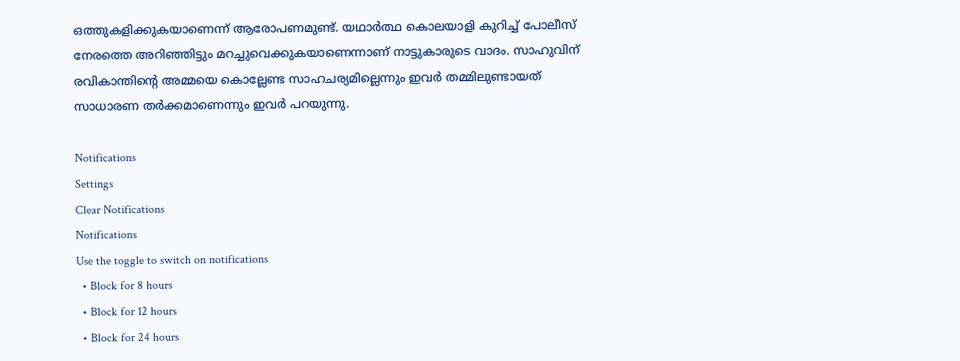ഒത്തുകളിക്കുകയാണെന്ന് ആരോപണമുണ്ട്. യഥാര്‍ത്ഥ കൊലയാളി കുറിച്ച് പോലീസ് നേരത്തെ അറിഞ്ഞിട്ടും മറച്ചുവെക്കുകയാണെന്നാണ് നാട്ടുകാരുടെ വാദം. സാഹുവിന് രവികാന്തിന്റെ അമ്മയെ കൊല്ലേണ്ട സാഹചര്യമില്ലെന്നും ഇവര്‍ തമ്മിലുണ്ടായത് സാധാരണ തര്‍ക്കമാണെന്നും ഇവര്‍ പറയുന്നു.

Notifications
Settings
Clear Notifications
Notifications
Use the toggle to switch on notifications
  • Block for 8 hours
  • Block for 12 hours
  • Block for 24 hours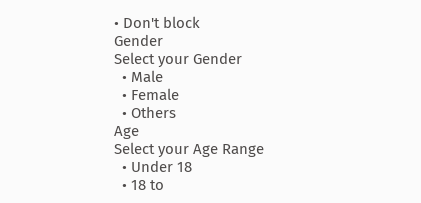• Don't block
Gender
Select your Gender
  • Male
  • Female
  • Others
Age
Select your Age Range
  • Under 18
  • 18 to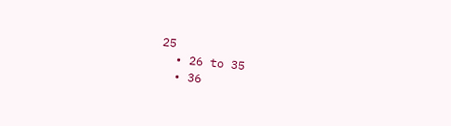25
  • 26 to 35
  • 36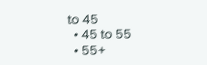to 45
  • 45 to 55
  • 55+